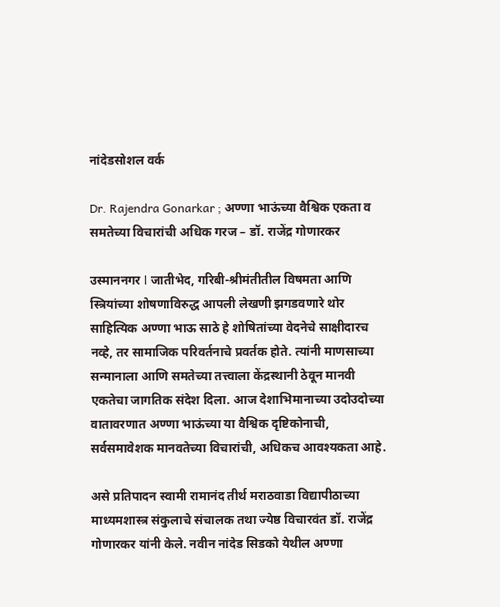नांदेडसोशल वर्क

Dr. Rajendra Gonarkar ; अण्णा भाऊंच्या वैश्विक एकता व समतेच्या विचारांची अधिक गरज – डॉ. राजेंद्र गोणारकर

उस्माननगर l जातीभेद, गरिबी-श्रीमंतीतील विषमता आणि स्त्रियांच्या शोषणाविरुद्ध आपली लेखणी झगडवणारे थोर साहित्यिक अण्णा भाऊ साठे हे शोषितांच्या वेदनेचे साक्षीदारच नव्हे, तर सामाजिक परिवर्तनाचे प्रवर्तक होते. त्यांनी माणसाच्या सन्मानाला आणि समतेच्या तत्त्वाला केंद्रस्थानी ठेवून मानवी एकतेचा जागतिक संदेश दिला. आज देशाभिमानाच्या उदोउदोच्या वातावरणात अण्णा भाऊंच्या या वैश्विक दृष्टिकोनाची, सर्वसमावेशक मानवतेच्या विचारांची, अधिकच आवश्यकता आहे.

असे प्रतिपादन स्वामी रामानंद तीर्थ मराठवाडा विद्यापीठाच्या माध्यमशास्त्र संकुलाचे संचालक तथा ज्येष्ठ विचारवंत डॉ. राजेंद्र गोणारकर यांनी केले. नवीन नांदेड सिडको येथील अण्णा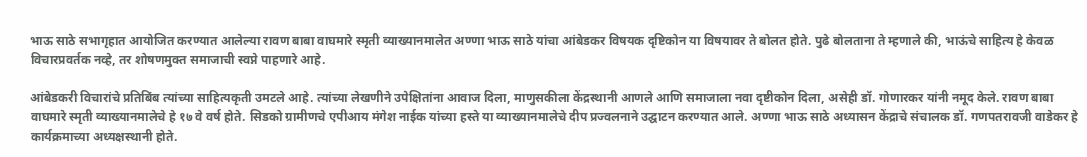भाऊ साठे सभागृहात आयोजित करण्यात आलेल्या रावण बाबा वाघमारे स्मृती व्याख्यानमालेत अण्णा भाऊ साठे यांचा आंबेडकर विषयक दृष्टिकोन या विषयावर ते बोलत होते. पुढे बोलताना ते म्हणाले की, भाऊंचे साहित्य हे केवळ विचारप्रवर्तक नव्हे, तर शोषणमुक्त समाजाची स्वप्ने पाहणारे आहे.

आंबेडकरी विचारांचे प्रतिबिंब त्यांच्या साहित्यकृती उमटले आहे. त्यांच्या लेखणीने उपेक्षितांना आवाज दिला, माणुसकीला केंद्रस्थानी आणले आणि समाजाला नवा दृष्टीकोन दिला, असेही डॉ. गोणारकर यांनी नमूद केले. रावण बाबा वाघमारे स्मृती व्याख्यानमालेचे हे १७ वे वर्ष होते. सिडको ग्रामीणचे एपीआय मंगेश नाईक यांच्या हस्ते या व्याख्यानमालेचे दीप प्रज्वलनाने उद्घाटन करण्यात आले. अण्णा भाऊ साठे अध्यासन केंद्राचे संचालक डॉ. गणपतरावजी वाडेकर हे कार्यक्रमाच्या अध्यक्षस्थानी होते.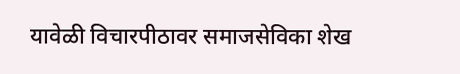यावेळी विचारपीठावर समाजसेविका शेख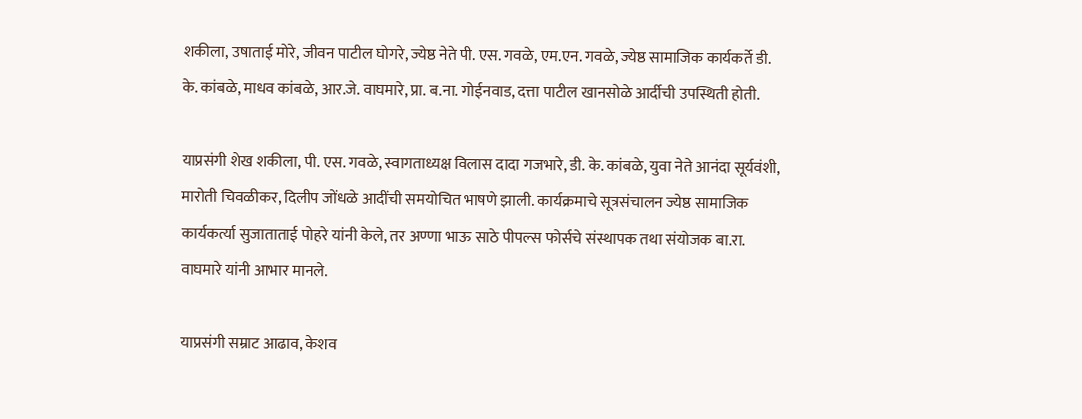शकीला, उषाताई मोरे, जीवन पाटील घोगरे, ज्येष्ठ नेते पी. एस. गवळे, एम.एन. गवळे, ज्येष्ठ सामाजिक कार्यकर्ते डी. के. कांबळे, माधव कांबळे, आर.जे. वाघमारे, प्रा. ब.ना. गोईनवाड, दत्ता पाटील खानसोळे आर्दीची उपस्थिती होती.

याप्रसंगी शेख शकीला, पी. एस. गवळे, स्वागताध्यक्ष विलास दादा गजभारे, डी. के. कांबळे, युवा नेते आनंदा सूर्यवंशी, मारोती चिवळीकर, दिलीप जोंधळे आदींची समयोचित भाषणे झाली. कार्यक्रमाचे सूत्रसंचालन ज्येष्ठ सामाजिक कार्यकर्त्या सुजाताताई पोहरे यांनी केले, तर अण्णा भाऊ साठे पीपल्स फोर्सचे संस्थापक तथा संयोजक बा.रा. वाघमारे यांनी आभार मानले.

याप्रसंगी सम्राट आढाव, केशव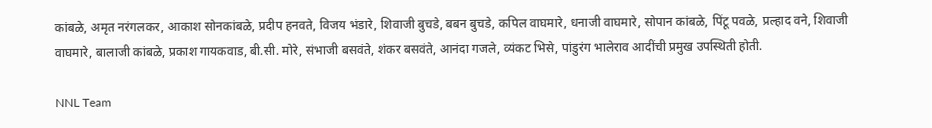कांबळे, अमृत नरंगलकर, आकाश सोनकांबळे, प्रदीप हनवते, विजय भंडारे, शिवाजी बुचडे, बबन बुचडे, कपिल वाघमारे, धनाजी वाघमारे, सोपान कांबळे, पिंटू पवळे, प्रल्हाद वने, शिवाजी वाघमारे, बालाजी कांबळे, प्रकाश गायकवाड, बी.सी. मोरे, संभाजी बसवंते, शंकर बसवंते, आनंदा गजले, व्यंकट भिसे, पांडुरंग भालेराव आदींची प्रमुख उपस्थिती होती.

NNL Team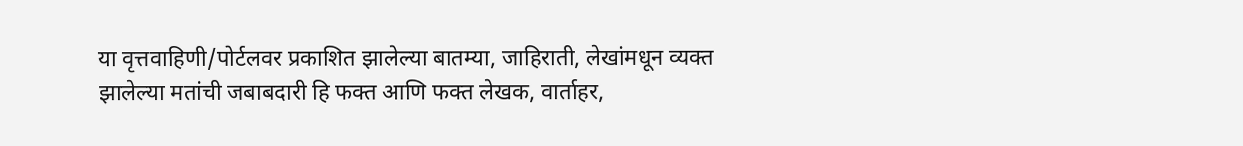या वृत्तवाहिणी/पोर्टलवर प्रकाशित झालेल्या बातम्या, जाहिराती, लेखांमधून व्यक्त झालेल्या मतांची जबाबदारी हि फक्त आणि फक्त लेखक, वार्ताहर,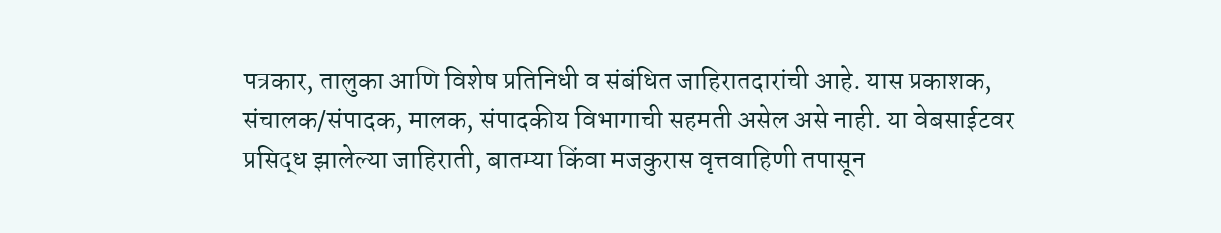पत्रकार, तालुका आणि विशेष प्रतिनिधी व संबंधित जाहिरातदारांची आहे. यास प्रकाशक, संचालक/संपादक, मालक, संपादकीय विभागाची सहमती असेल असे नाही. या वेबसाईटवर प्रसिद्ध झालेल्या जाहिराती, बातम्या किंवा मजकुरास वृत्तवाहिणी तपासून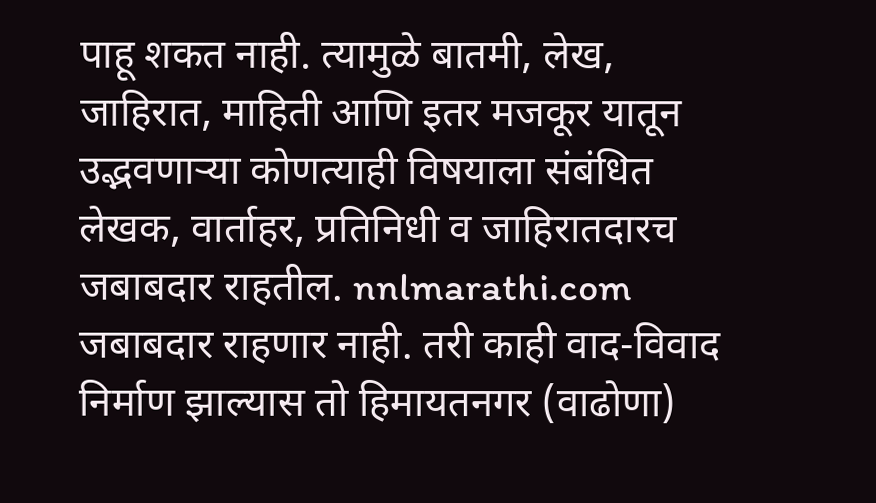पाहू शकत नाही. त्यामुळे बातमी, लेख, जाहिरात, माहिती आणि इतर मजकूर यातून उद्भवणाऱ्या कोणत्याही विषयाला संबंधित लेखक, वार्ताहर, प्रतिनिधी व जाहिरातदारच जबाबदार राहतील. nnlmarathi.com जबाबदार राहणार नाही. तरी काही वाद-विवाद निर्माण झाल्यास तो हिमायतनगर (वाढोणा)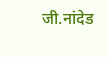जी.नांदेड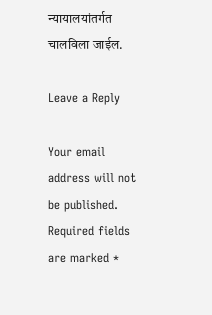न्यायालयांतर्गत चालविला जाईल.

Leave a Reply

Your email address will not be published. Required fields are marked *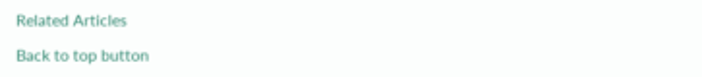Related Articles

Back to top button